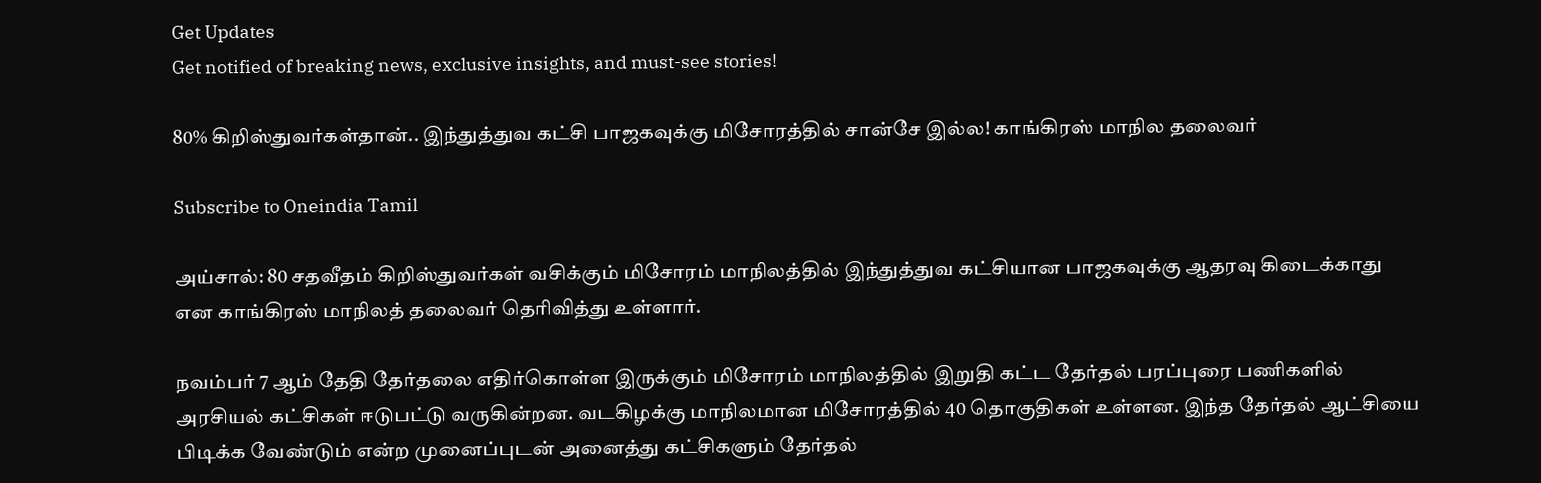Get Updates
Get notified of breaking news, exclusive insights, and must-see stories!

80% கிறிஸ்துவர்கள்தான்.. இந்துத்துவ கட்சி பாஜகவுக்கு மிசோரத்தில் சான்சே இல்ல! காங்கிரஸ் மாநில தலைவர்

Subscribe to Oneindia Tamil

அய்சால்: 80 சதவீதம் கிறிஸ்துவர்கள் வசிக்கும் மிசோரம் மாநிலத்தில் இந்துத்துவ கட்சியான பாஜகவுக்கு ஆதரவு கிடைக்காது என காங்கிரஸ் மாநிலத் தலைவர் தெரிவித்து உள்ளார்.

நவம்பர் 7 ஆம் தேதி தேர்தலை எதிர்கொள்ள இருக்கும் மிசோரம் மாநிலத்தில் இறுதி கட்ட தேர்தல் பரப்புரை பணிகளில் அரசியல் கட்சிகள் ஈடுபட்டு வருகின்றன. வடகிழக்கு மாநிலமான மிசோரத்தில் 40 தொகுதிகள் உள்ளன. இந்த தேர்தல் ஆட்சியை பிடிக்க வேண்டும் என்ற முனைப்புடன் அனைத்து கட்சிகளும் தேர்தல்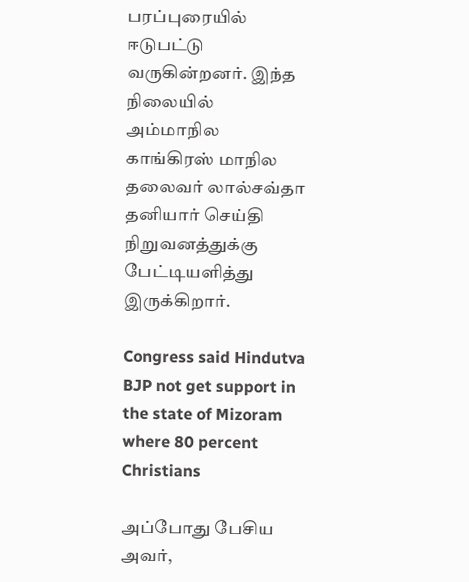பரப்புரையில் ஈடுபட்டு வருகின்றனர். இந்த நிலையில் அம்மாநில காங்கிரஸ் மாநில தலைவர் லால்சவ்தா தனியார் செய்தி நிறுவனத்துக்கு பேட்டியளித்து இருக்கிறார்.

Congress said Hindutva BJP not get support in the state of Mizoram where 80 percent Christians

அப்போது பேசிய அவர்,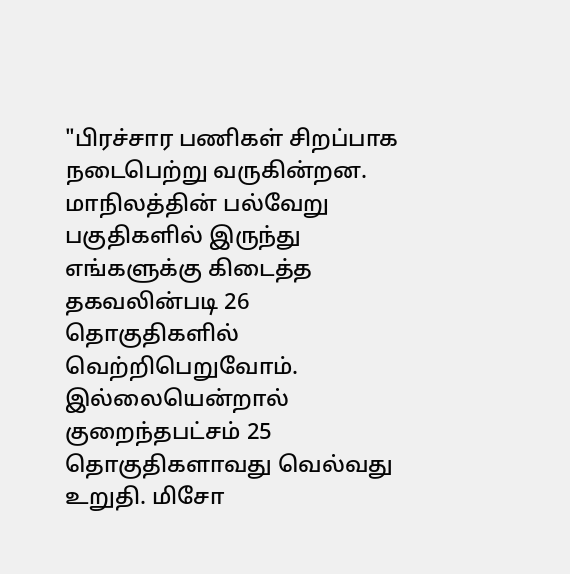"பிரச்சார பணிகள் சிறப்பாக நடைபெற்று வருகின்றன. மாநிலத்தின் பல்வேறு பகுதிகளில் இருந்து எங்களுக்கு கிடைத்த தகவலின்படி 26 தொகுதிகளில் வெற்றிபெறுவோம். இல்லையென்றால் குறைந்தபட்சம் 25 தொகுதிகளாவது வெல்வது உறுதி. மிசோ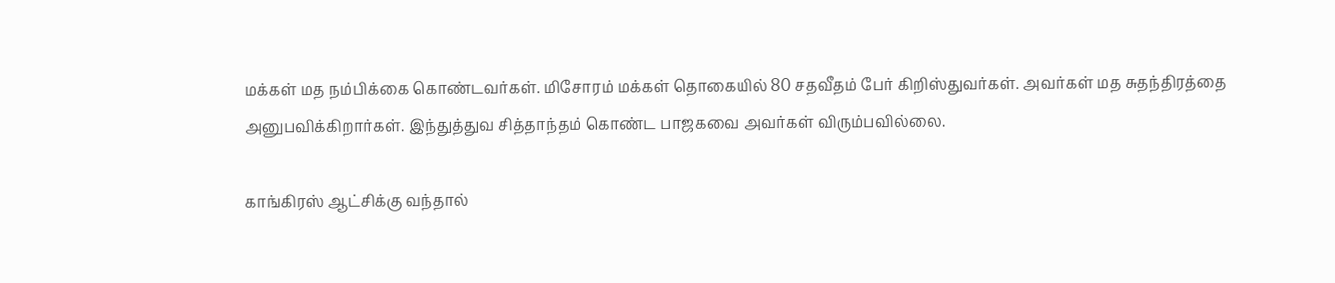மக்கள் மத நம்பிக்கை கொண்டவர்கள். மிசோரம் மக்கள் தொகையில் 80 சதவீதம் பேர் கிறிஸ்துவர்கள். அவர்கள் மத சுதந்திரத்தை அனுபவிக்கிறார்கள். இந்துத்துவ சித்தாந்தம் கொண்ட பாஜகவை அவர்கள் விரும்பவில்லை.

காங்கிரஸ் ஆட்சிக்கு வந்தால்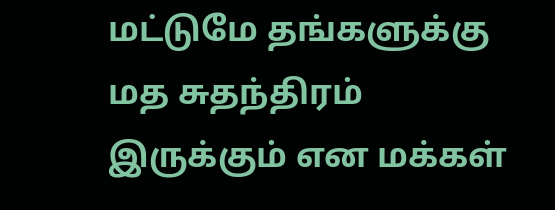மட்டுமே தங்களுக்கு மத சுதந்திரம் இருக்கும் என மக்கள்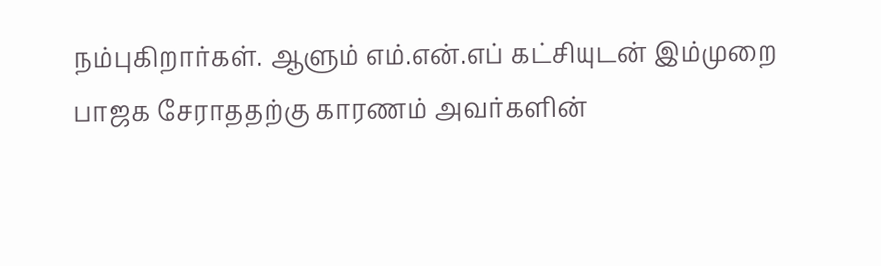நம்புகிறார்கள். ஆளும் எம்.என்.எப் கட்சியுடன் இம்முறை பாஜக சேராததற்கு காரணம் அவர்களின்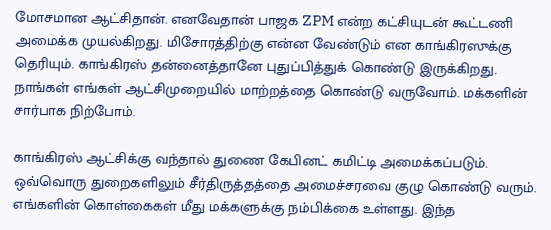மோசமான ஆட்சிதான். எனவேதான் பாஜக ZPM என்ற கட்சியுடன் கூட்டணி அமைக்க முயல்கிறது. மிசோரத்திற்கு என்ன வேண்டும் என காங்கிரஸுக்கு தெரியும். காங்கிரஸ் தன்னைத்தானே புதுப்பித்துக் கொண்டு இருக்கிறது. நாங்கள் எங்கள் ஆட்சிமுறையில் மாற்றத்தை கொண்டு வருவோம். மக்களின் சார்பாக நிற்போம்.

காங்கிரஸ் ஆட்சிக்கு வந்தால் துணை கேபினட் கமிட்டி அமைக்கப்படும். ஒவ்வொரு துறைகளிலும் சீர்திருத்தத்தை அமைச்சரவை குழு கொண்டு வரும். எங்களின் கொள்கைகள் மீது மக்களுக்கு நம்பிக்கை உள்ளது. இந்த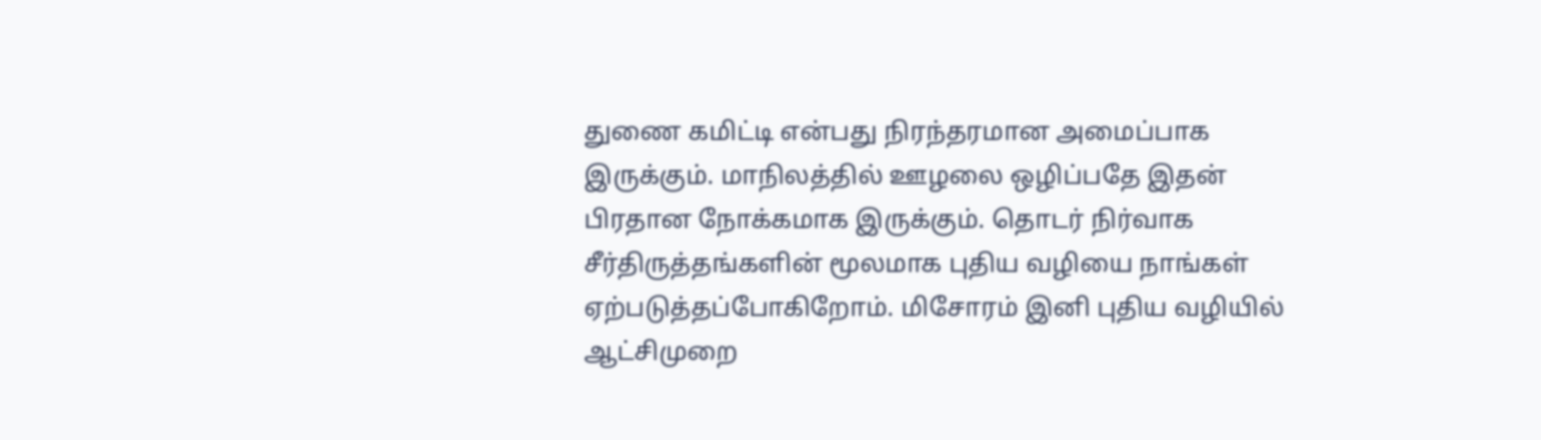துணை கமிட்டி என்பது நிரந்தரமான அமைப்பாக இருக்கும். மாநிலத்தில் ஊழலை ஒழிப்பதே இதன் பிரதான நோக்கமாக இருக்கும். தொடர் நிர்வாக சீர்திருத்தங்களின் மூலமாக புதிய வழியை நாங்கள் ஏற்படுத்தப்போகிறோம். மிசோரம் இனி புதிய வழியில் ஆட்சிமுறை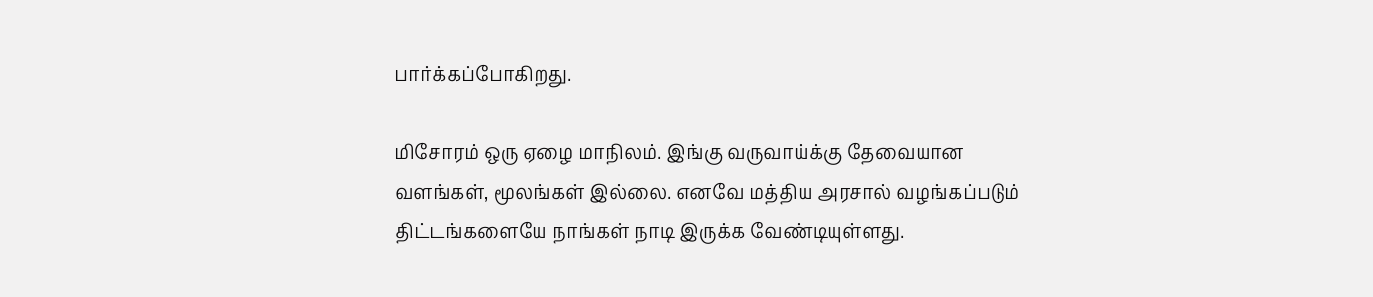பார்க்கப்போகிறது.

மிசோரம் ஒரு ஏழை மாநிலம். இங்கு வருவாய்க்கு தேவையான வளங்கள், மூலங்கள் இல்லை. எனவே மத்திய அரசால் வழங்கப்படும் திட்டங்களையே நாங்கள் நாடி இருக்க வேண்டியுள்ளது.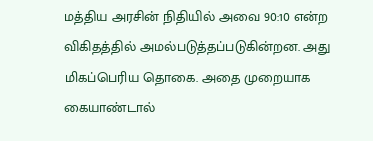மத்திய அரசின் நிதியில் அவை 90:10 என்ற விகிதத்தில் அமல்படுத்தப்படுகின்றன. அது மிகப்பெரிய தொகை. அதை முறையாக கையாண்டால்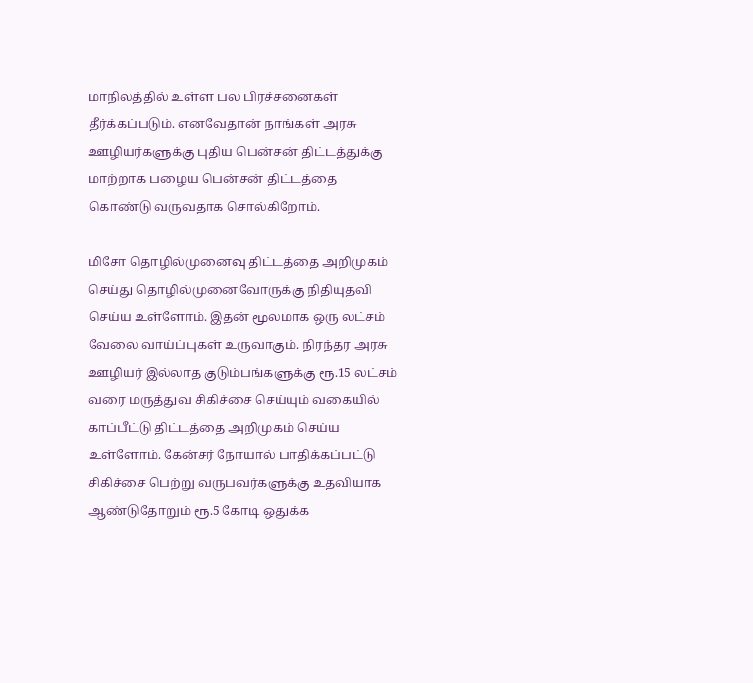மாநிலத்தில் உள்ள பல பிரச்சனைகள் தீர்க்கப்படும். எனவேதான் நாங்கள் அரசு ஊழியர்களுக்கு புதிய பென்சன் திட்டத்துக்கு மாற்றாக பழைய பென்சன் திட்டத்தை கொண்டு வருவதாக சொல்கிறோம்.

மிசோ தொழில்முனைவு திட்டத்தை அறிமுகம் செய்து தொழில்முனைவோருக்கு நிதியுதவி செய்ய உள்ளோம். இதன் மூலமாக ஒரு லட்சம் வேலை வாய்ப்புகள் உருவாகும். நிரந்தர அரசு ஊழியர் இல்லாத குடும்பங்களுக்கு ரூ.15 லட்சம் வரை மருத்துவ சிகிச்சை செய்யும் வகையில் காப்பீட்டு திட்டத்தை அறிமுகம் செய்ய உள்ளோம். கேன்சர் நோயால் பாதிக்கப்பட்டு சிகிச்சை பெற்று வருபவர்களுக்கு உதவியாக ஆண்டுதோறும் ரூ.5 கோடி ஒதுக்க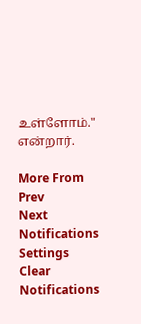உள்ளோம்." என்றார்.

More From
Prev
Next
Notifications
Settings
Clear Notifications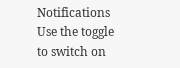Notifications
Use the toggle to switch on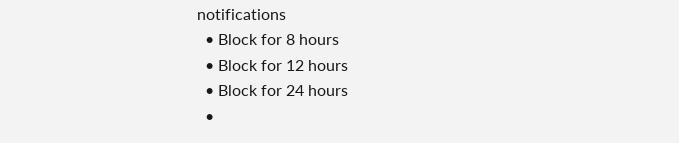notifications
  • Block for 8 hours
  • Block for 12 hours
  • Block for 24 hours
  •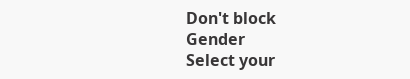Don't block
Gender
Select your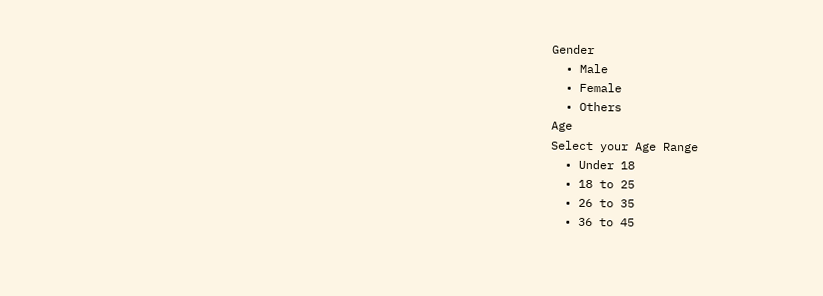Gender
  • Male
  • Female
  • Others
Age
Select your Age Range
  • Under 18
  • 18 to 25
  • 26 to 35
  • 36 to 45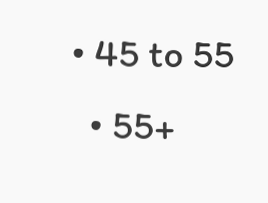• 45 to 55
  • 55+